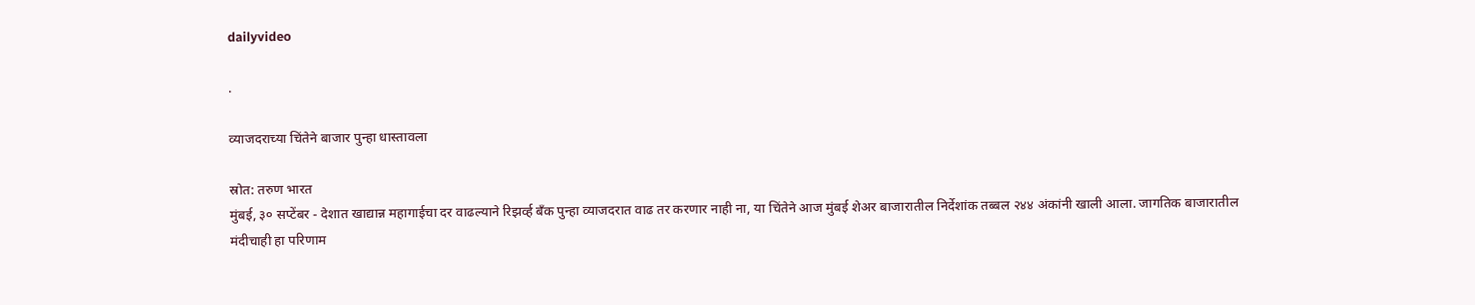dailyvideo

.

व्याजदराच्या चिंतेने बाजार पुन्हा धास्तावला

स्रोत: तरुण भारत
मुंबई, ३० सप्टेंबर - देशात खाद्यान्न महागाईचा दर वाढल्याने रिझर्व्ह बँक पुन्हा व्याजदरात वाढ तर करणार नाही ना, या चिंतेने आज मुंबई शेअर बाजारातील निर्देशांक तब्बल २४४ अंकांनी खाली आला. जागतिक बाजारातील मंदीचाही हा परिणाम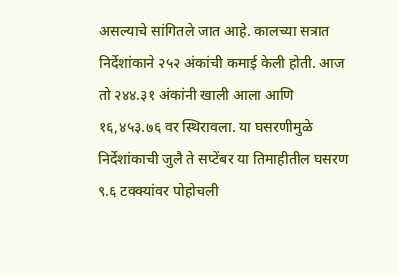असल्याचे सांगितले जात आहे. कालच्या सत्रात निर्देशांकाने २५२ अंकांची कमाई केली होती. आज तो २४४.३१ अंकांनी खाली आला आणि १६,४५३.७६ वर स्थिरावला. या घसरणीमुळे निर्देशांकाची जुलै ते सप्टेंबर या तिमाहीतील घसरण ९.६ टक्क्यांवर पोहोचली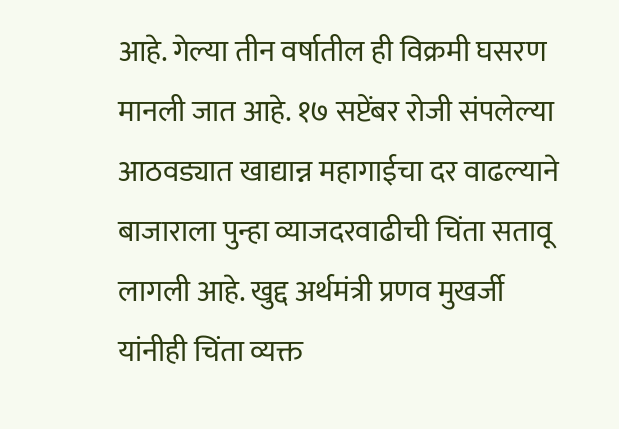आहे. गेल्या तीन वर्षातील ही विक्रमी घसरण मानली जात आहे. १७ सप्टेंबर रोजी संपलेल्या आठवड्यात खाद्यान्न महागाईचा दर वाढल्याने बाजाराला पुन्हा व्याजदरवाढीची चिंता सतावू लागली आहे. खुद्द अर्थमंत्री प्रणव मुखर्जी यांनीही चिंता व्यक्त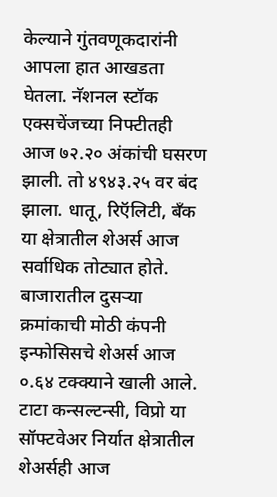केल्याने गुंतवणूकदारांनी आपला हात आखडता घेतला. नॅशनल स्टॉक एक्सचेंजच्या निफ्टीतही आज ७२.२० अंकांची घसरण झाली. तो ४९४३.२५ वर बंद झाला. धातू, रिऍलिटी, बँक या क्षेत्रातील शेअर्स आज सर्वाधिक तोट्यात होते. बाजारातील दुसर्‍या क्रमांकाची मोठी कंपनी इन्फोसिसचे शेअर्स आज ०.६४ टक्क्याने खाली आले. टाटा कन्सल्टन्सी, विप्रो या सॉफ्टवेअर निर्यात क्षेत्रातील शेअर्सही आज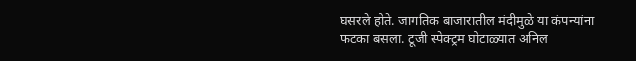घसरले होते. जागतिक बाजारातील मंदीमुळे या कंपन्यांना फटका बसला. टूजी स्पेक्ट्रम घोटाळ्यात अनिल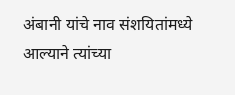अंबानी यांचे नाव संशयितांमध्ये आल्याने त्यांच्या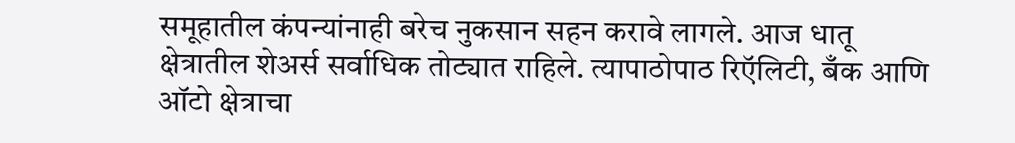समूहातील कंपन्यांनाही बरेच नुकसान सहन करावे लागले. आज धातू क्षेत्रातील शेअर्स सर्वाधिक तोट्यात राहिले. त्यापाठोपाठ रिऍलिटी, बँक आणि ऑटो क्षेत्राचा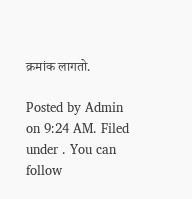क्रमांक लागतो.

Posted by Admin on 9:24 AM. Filed under . You can follow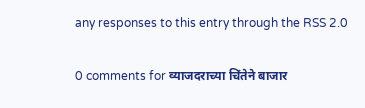any responses to this entry through the RSS 2.0

0 comments for व्याजदराच्या चिंतेने बाजार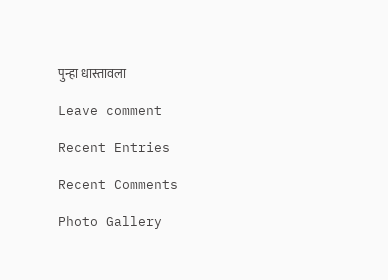पुन्हा धास्तावला

Leave comment

Recent Entries

Recent Comments

Photo Gallery